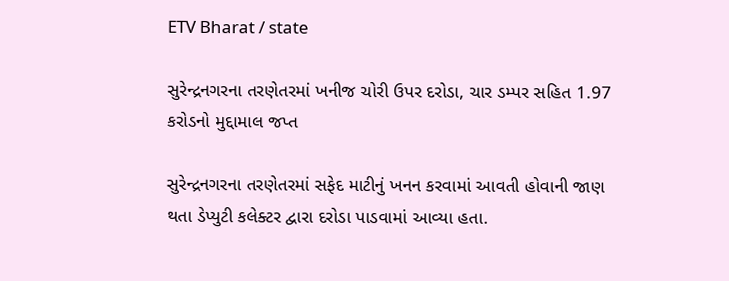ETV Bharat / state

સુરેન્દ્રનગરના તરણેતરમાં ખનીજ ચોરી ઉપર દરોડા, ચાર ડમ્પર સહિત 1.97 કરોડનો મુદ્દામાલ જપ્ત

સુરેન્દ્રનગરના તરણેતરમાં સફેદ માટીનું ખનન કરવામાં આવતી હોવાની જાણ થતા ડેપ્યુટી કલેક્ટર દ્વારા દરોડા પાડવામાં આવ્યા હતા.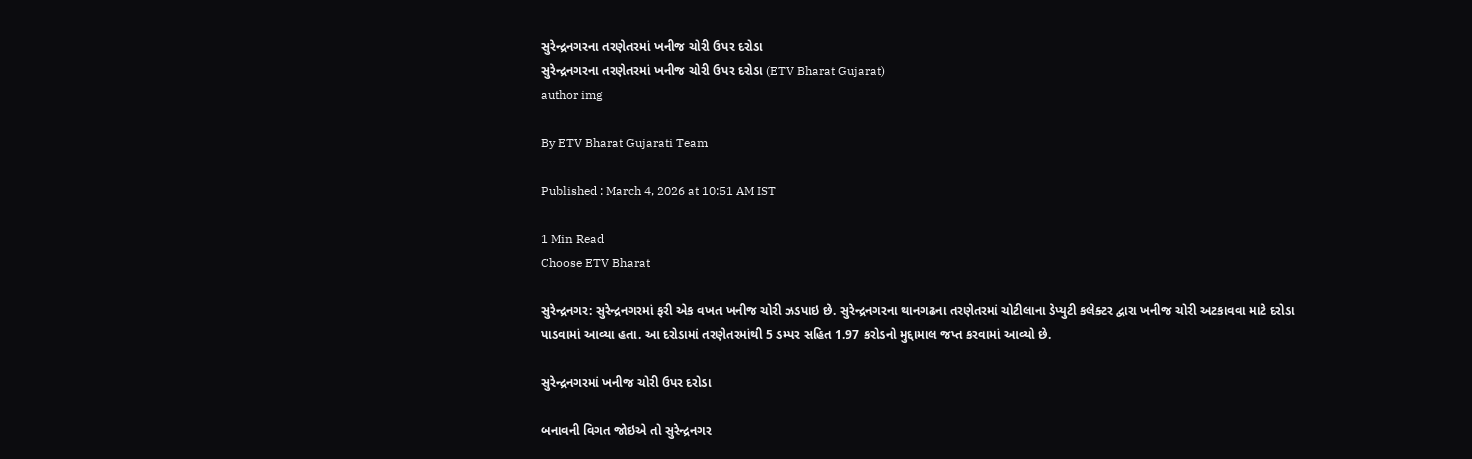સુરેન્દ્રનગરના તરણેતરમાં ખનીજ ચોરી ઉપર દરોડા
સુરેન્દ્રનગરના તરણેતરમાં ખનીજ ચોરી ઉપર દરોડા (ETV Bharat Gujarat)
author img

By ETV Bharat Gujarati Team

Published : March 4, 2026 at 10:51 AM IST

1 Min Read
Choose ETV Bharat

સુરેન્દ્રનગર: સુરેન્દ્રનગરમાં ફરી એક વખત ખનીજ ચોરી ઝડપાઇ છે. સુરેન્દ્રનગરના થાનગઢના તરણેતરમાં ચોટીલાના ડેપ્યુટી કલેક્ટર દ્વારા ખનીજ ચોરી અટકાવવા માટે દરોડા પાડવામાં આવ્યા હતા. આ દરોડામાં તરણેતરમાંથી 5 ડમ્પર સહિત 1.97 કરોડનો મુદ્દામાલ જપ્ત કરવામાં આવ્યો છે.

સુરેન્દ્રનગરમાં ખનીજ ચોરી ઉપર દરોડા

બનાવની વિગત જોઇએ તો સુરેન્દ્રનગર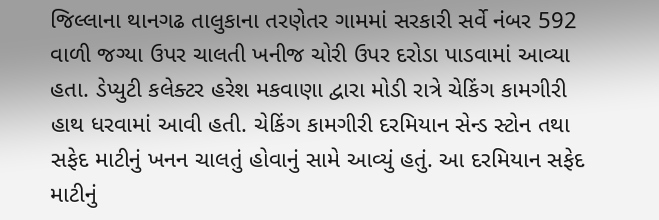જિલ્લાના થાનગઢ તાલુકાના તરણેતર ગામમાં સરકારી સર્વે નંબર 592 વાળી જગ્યા ઉપર ચાલતી ખનીજ ચોરી ઉપર દરોડા પાડવામાં આવ્યા હતા. ડેપ્યુટી કલેક્ટર હરેશ મકવાણા દ્વારા મોડી રાત્રે ચેકિંગ કામગીરી હાથ ધરવામાં આવી હતી. ચેકિંગ કામગીરી દરમિયાન સેન્ડ સ્ટોન તથા સફેદ માટીનું ખનન ચાલતું હોવાનું સામે આવ્યું હતું. આ દરમિયાન સફેદ માટીનું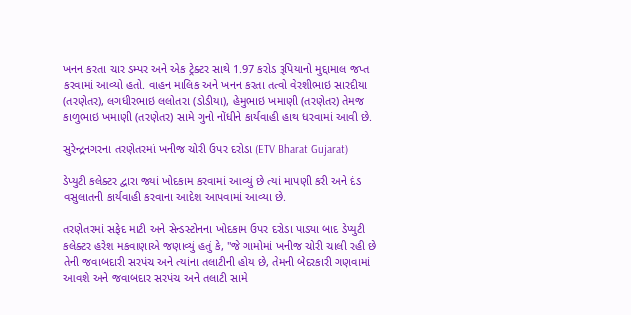ખનન કરતા ચાર ડમ્પર અને એક ટ્રેક્ટર સાથે 1.97 કરોડ રૂપિયાનો મુદ્દામાલ જપ્ત કરવામાં આવ્યો હતો. વાહન માલિક અને ખનન કરતા તત્વો વેરશીભાઇ સારદીયા (તરણેતર), લગધીરભાઇ લલોતરા (ડોડીયા), હેમુભાઇ ખમાણી (તરણેતર) તેમજ કાળુભાઇ ખમાણી (તરણેતર) સામે ગુનો નોંધીને કાર્યવાહી હાથ ધરવામાં આવી છે.

સુરેન્દ્રનગરના તરણેતરમાં ખનીજ ચોરી ઉપર દરોડા (ETV Bharat Gujarat)

ડેપ્યુટી કલેક્ટર દ્વારા જ્યાં ખોદકામ કરવામાં આવ્યું છે ત્યાં માપણી કરી અને દંડ વસુલાતની કાર્યવાહી કરવાના આદેશ આપવામાં આવ્યા છે.

તરણેતરમાં સફેદ માટી અને સેન્ડસ્ટોનના ખોદકામ ઉપર દરોડા પાડ્યા બાદ ડેપ્યુટી કલેક્ટર હરેશ મકવાણાએ જણાવ્યું હતું કે, "જે ગામોમાં ખનીજ ચોરી ચાલી રહી છે તેની જવાબદારી સરપંચ અને ત્યાંના તલાટીની હોય છે, તેમની બેદરકારી ગણવામાં આવશે અને જવાબદાર સરપંચ અને તલાટી સામે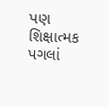પણ શિક્ષાત્મક પગલાં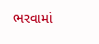ભરવામાં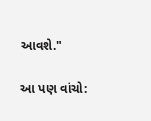આવશે."

આ પણ વાંચો: